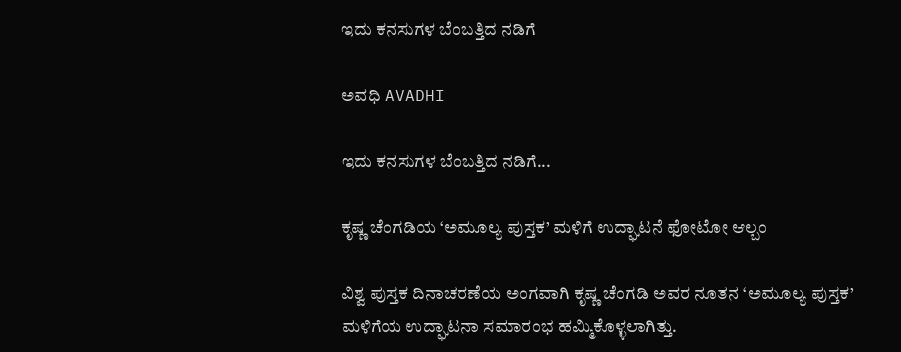ಇದು ಕನಸುಗಳ ಬೆಂಬತ್ತಿದ ನಡಿಗೆ‍

ಅವಧಿ AVADHI

ಇದು ಕನಸುಗಳ ಬೆಂಬತ್ತಿದ ನಡಿಗೆ...

ಕೃಷ್ಣ ಚೆಂಗಡಿಯ ‘ಅಮೂಲ್ಯ ಪುಸ್ತಕ’ ಮಳಿಗೆ ಉದ್ಘಾಟನೆ ಫೋಟೋ ಆಲ್ಬಂ

ವಿಶ್ವ ಪುಸ್ತಕ ದಿನಾಚರಣೆಯ ಅಂಗವಾಗಿ ಕೃಷ್ಣ ಚೆಂಗಡಿ ಅವರ ನೂತನ ‘ಅಮೂಲ್ಯ ಪುಸ್ತಕ’ ಮಳಿಗೆಯ ಉದ್ಘಾಟನಾ ಸಮಾರಂಭ ಹಮ್ಮಿಕೊಳ್ಳಲಾಗಿತ್ತು.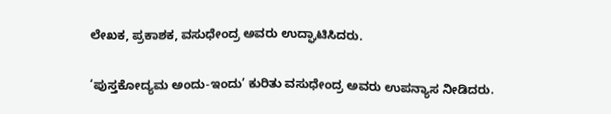ಲೇಖಕ, ಪ್ರಕಾಶಕ, ವಸುಧೇಂದ್ರ ಅವರು ಉದ್ಘಾಟಿಸಿದರು.

‘ಪುಸ್ತಕೋದ್ಯಮ ಅಂದು-ಇಂದು’ ಕುರಿತು ವಸುಧೇಂದ್ರ ಅವರು ಉಪನ್ಯಾಸ ನೀಡಿದರು.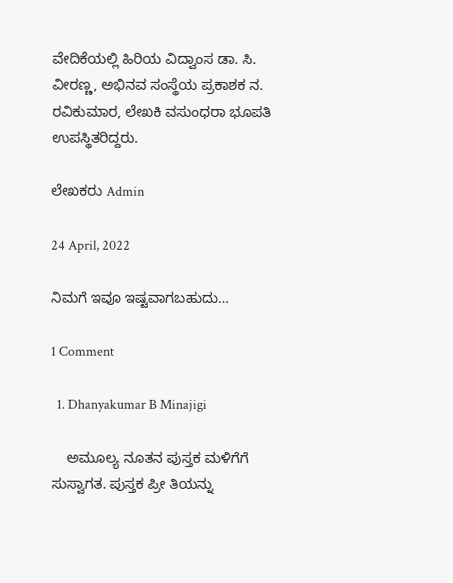ವೇದಿಕೆಯಲ್ಲಿ ಹಿರಿಯ ವಿದ್ವಾಂಸ ಡಾ. ಸಿ. ವೀರಣ್ಣ, ಅಭಿನವ ಸಂಸ್ಥೆಯ ಪ್ರಕಾಶಕ ನ. ರವಿಕುಮಾರ, ಲೇಖಕಿ ವಸುಂಧರಾ ಭೂಪತಿ ಉಪಸ್ಥಿತರಿದ್ದರು.

ಲೇಖಕರು Admin

24 April, 2022

ನಿಮಗೆ ಇವೂ ಇಷ್ಟವಾಗಬಹುದು…

1 Comment

  1. Dhanyakumar B Minajigi

    ಅಮೂಲ್ಯ ನೂತನ ಪುಸ್ತಕ ಮಳಿಗೆಗೆ ಸುಸ್ವಾಗತ. ಪುಸ್ತಕ ಪ್ರೀ ‌ತಿಯನ್ನು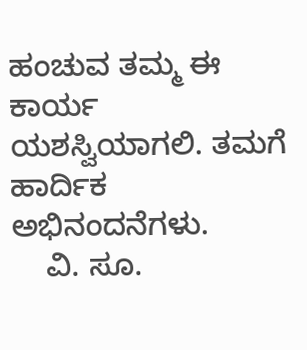ಹಂಚುವ ತಮ್ಮ ಈ ಕಾರ್ಯ ಯಶಸ್ವಿಯಾಗಲಿ. ತಮಗೆ ಹಾರ್ದಿಕ ಅಭಿನಂದನೆಗಳು.
    ವಿ. ಸೂ.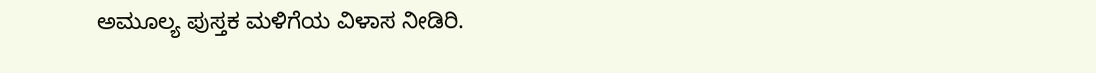ಅಮೂಲ್ಯ ಪುಸ್ತಕ ಮಳಿಗೆಯ ವಿಳಾಸ ನೀಡಿರಿ.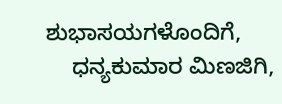ಶುಭಾಸಯಗಳೊಂದಿಗೆ,
    ಧನ್ಯಕುಮಾರ ಮಿಣಜಿಗಿ,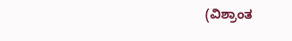(ವಿಶ್ರಾಂತ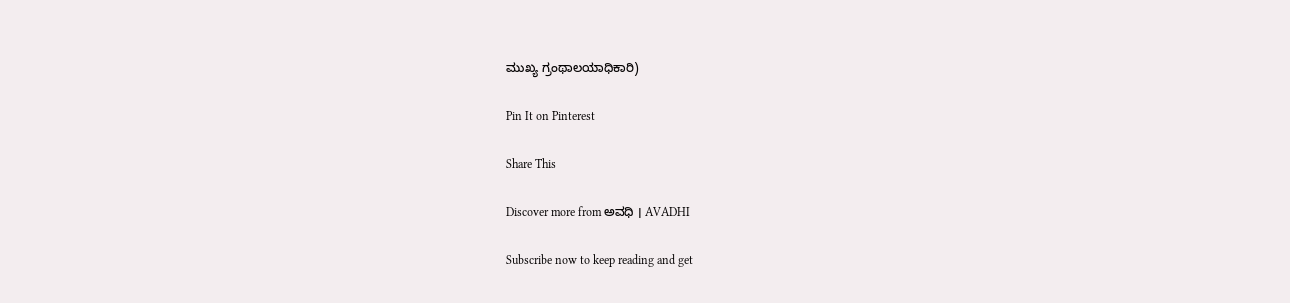ಮುಖ್ಯ ಗ್ರಂಥಾಲಯಾಧಿಕಾರಿ)

Pin It on Pinterest

Share This

Discover more from ಅವಧಿ । AVADHI

Subscribe now to keep reading and get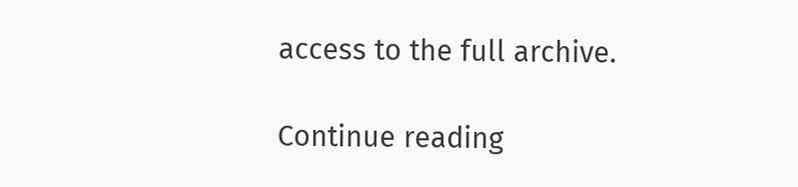access to the full archive.

Continue reading